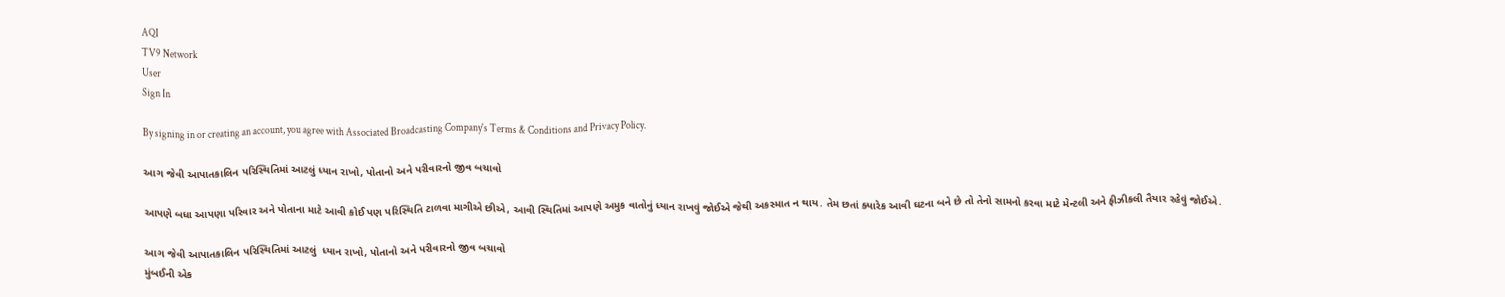AQI
TV9 Network
User
Sign In

By signing in or creating an account, you agree with Associated Broadcasting Company's Terms & Conditions and Privacy Policy.

આગ જેવી આપાતકાલિન પરિસ્થિતિમાં આટલું ધ્યાન રાખો, પોતાનો અને પરીવારનો જીવ બચાવો

આપણે બધા આપણા પરિવાર અને પોતાના માટે આવી કોઈ પણ પરિસ્થિતિ ટાળવા માગીએ છીએ, આવી સ્થિતિમાં આપણે અમુક વાતોનું ધ્યાન રાખવું જોઈએ જેથી અકસ્માત ન થાય. તેમ છતાં ક્યારેક આવી ઘટના બને છે તો તેનો સામનો કરવા માટે મેન્ટલી અને ફીઝીકલી તૈયાર રહેવું જોઈએ.

આગ જેવી આપાતકાલિન પરિસ્થિતિમાં આટલું  ધ્યાન રાખો, પોતાનો અને પરીવારનો જીવ બચાવો
મુંબઈની એક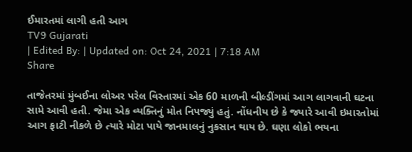ઈમારતમાં લાગી હતી આગ
TV9 Gujarati
| Edited By: | Updated on: Oct 24, 2021 | 7:18 AM
Share

તાજેતરમાં મુંબઈના લોઅર પરેલ વિસ્તારમાં એક 60 માળની બીલ્ડીંગમાં આગ લાગવાની ઘટના સામે આવી હતી. જેમા એક વ્યક્તિનું મોત નિપજ્યું હતું. નોંધનીય છે કે જ્યારે આવી ઇમારતોમાં આગ ફાટી નીકળે છે ત્યારે મોટા પાયે જાનમાલનું નુકસાન થાય છે. ઘણા લોકો ભયના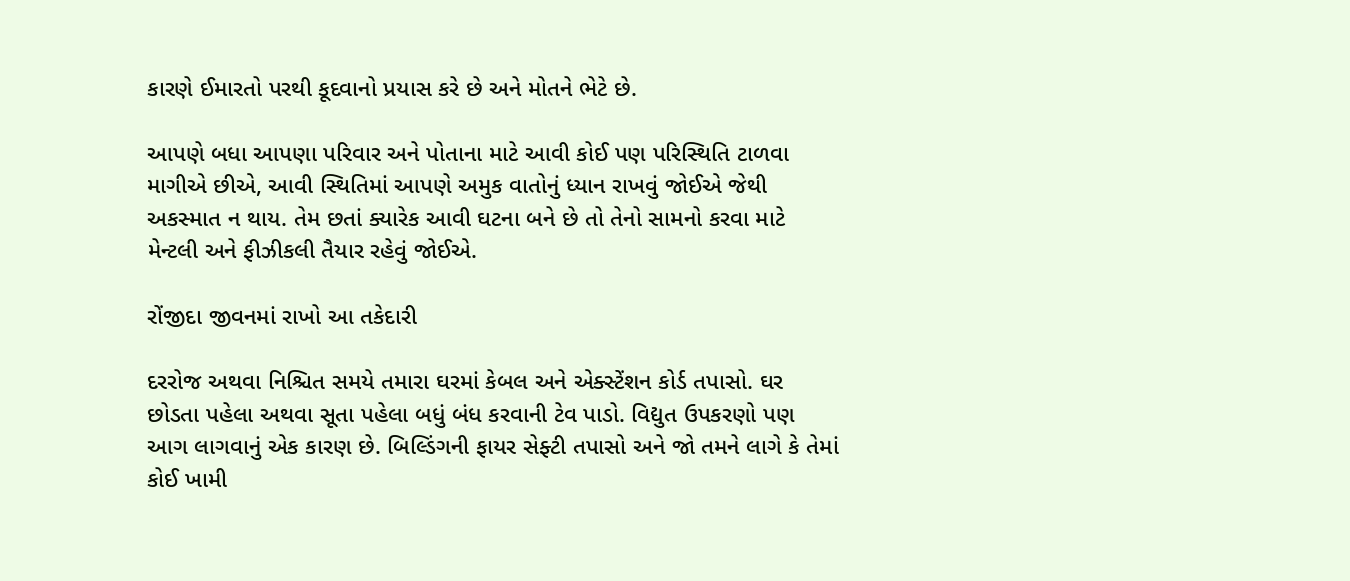કારણે ઈમારતો પરથી કૂદવાનો પ્રયાસ કરે છે અને મોતને ભેટે છે.

આપણે બધા આપણા પરિવાર અને પોતાના માટે આવી કોઈ પણ પરિસ્થિતિ ટાળવા માગીએ છીએ, આવી સ્થિતિમાં આપણે અમુક વાતોનું ધ્યાન રાખવું જોઈએ જેથી અકસ્માત ન થાય. તેમ છતાં ક્યારેક આવી ઘટના બને છે તો તેનો સામનો કરવા માટે મેન્ટલી અને ફીઝીકલી તૈયાર રહેવું જોઈએ.

રોંજીદા જીવનમાં રાખો આ તકેદારી

દરરોજ અથવા નિશ્ચિત સમયે તમારા ઘરમાં કેબલ અને એક્સ્ટેંશન કોર્ડ તપાસો. ઘર છોડતા પહેલા અથવા સૂતા પહેલા બધું બંધ કરવાની ટેવ પાડો. વિદ્યુત ઉપકરણો પણ આગ લાગવાનું એક કારણ છે. બિલ્ડિંગની ફાયર સેફ્ટી તપાસો અને જો તમને લાગે કે તેમાં કોઈ ખામી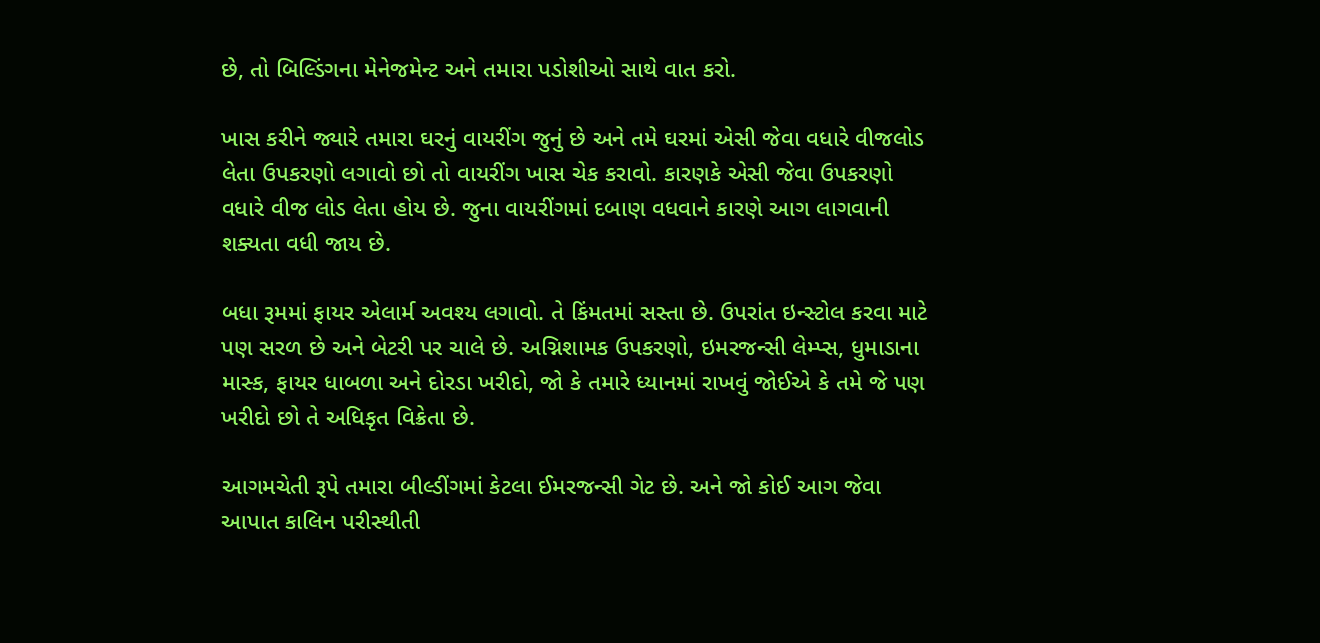છે, તો બિલ્ડિંગના મેનેજમેન્ટ અને તમારા પડોશીઓ સાથે વાત કરો.

ખાસ કરીને જ્યારે તમારા ઘરનું વાયરીંગ જુનું છે અને તમે ઘરમાં એસી જેવા વધારે વીજલોડ લેતા ઉપકરણો લગાવો છો તો વાયરીંગ ખાસ ચેક કરાવો. કારણકે એસી જેવા ઉપકરણો વધારે વીજ લોડ લેતા હોય છે. જુના વાયરીંગમાં દબાણ વધવાને કારણે આગ લાગવાની શક્યતા વધી જાય છે.

બધા રૂમમાં ફાયર એલાર્મ અવશ્ય લગાવો. તે કિંમતમાં સસ્તા છે. ઉપરાંત ઇન્સ્ટોલ કરવા માટે પણ સરળ છે અને બેટરી પર ચાલે છે. અગ્નિશામક ઉપકરણો, ઇમરજન્સી લેમ્પ્સ, ધુમાડાના માસ્ક, ફાયર ધાબળા અને દોરડા ખરીદો, જો કે તમારે ધ્યાનમાં રાખવું જોઈએ કે તમે જે પણ ખરીદો છો તે અધિકૃત વિક્રેતા છે.

આગમચેતી રૂપે તમારા બીલ્ડીંગમાં કેટલા ઈમરજન્સી ગેટ છે. અને જો કોઈ આગ જેવા આપાત કાલિન પરીસ્થીતી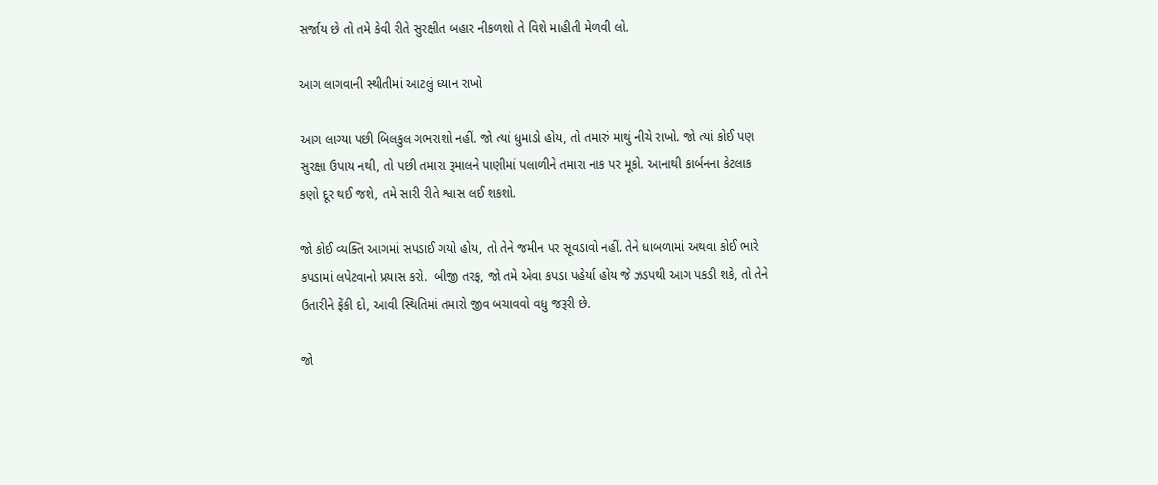સર્જાય છે તો તમે કેવી રીતે સુરક્ષીત બહાર નીકળશો તે વિશે માહીતી મેળવી લો.

આગ લાગવાની સ્થીતીમાં આટલું ધ્યાન રાખો

આગ લાગ્યા પછી બિલકુલ ગભરાશો નહીં. જો ત્યાં ધુમાડો હોય, તો તમારું માથું નીચે રાખો. જો ત્યાં કોઈ પણ સુરક્ષા ઉપાય નથી, તો પછી તમારા રૂમાલને પાણીમાં પલાળીને તમારા નાક પર મૂકો. આનાથી કાર્બનના કેટલાક કણો દૂર થઈ જશે, તમે સારી રીતે શ્વાસ લઈ શકશો.

જો કોઈ વ્યક્તિ આગમાં સપડાઈ ગયો હોય, તો તેને જમીન પર સૂવડાવો નહીં. તેને ધાબળામાં અથવા કોઈ ભારે કપડામાં લપેટવાનો પ્રયાસ કરો.  બીજી તરફ, જો તમે એવા કપડા પહેર્યા હોય જે ઝડપથી આગ પકડી શકે, તો તેને ઉતારીને ફેંકી દો, આવી સ્થિતિમાં તમારો જીવ બચાવવો વધુ જરૂરી છે.

જો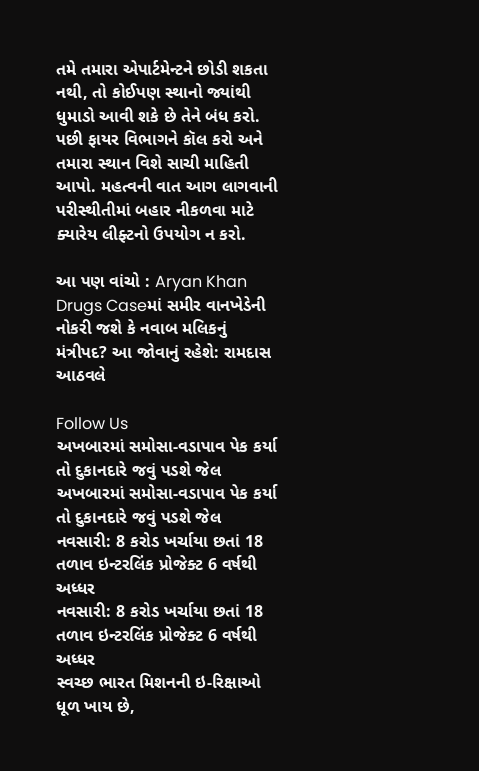તમે તમારા એપાર્ટમેન્ટને છોડી શકતા નથી, તો કોઈપણ સ્થાનો જ્યાંથી ધુમાડો આવી શકે છે તેને બંધ કરો. પછી ફાયર વિભાગને કૉલ કરો અને તમારા સ્થાન વિશે સાચી માહિતી આપો. મહત્વની વાત આગ લાગવાની પરીસ્થીતીમાં બહાર નીકળવા માટે ક્યારેય લીફ્ટનો ઉપયોગ ન કરો.

આ પણ વાંચો : Aryan Khan Drugs Caseમાં સમીર વાનખેડેની નોકરી જશે કે નવાબ મલિકનું મંત્રીપદ? આ જોવાનું રહેશે: રામદાસ આઠવલે

Follow Us
અખબારમાં સમોસા-વડાપાવ પેક કર્યા તો દુકાનદારે જવું પડશે જેલ
અખબારમાં સમોસા-વડાપાવ પેક કર્યા તો દુકાનદારે જવું પડશે જેલ
નવસારી: 8 કરોડ ખર્ચાયા છતાં 18 તળાવ ઇન્ટરલિંક પ્રોજેક્ટ 6 વર્ષથી અધ્ધર
નવસારી: 8 કરોડ ખર્ચાયા છતાં 18 તળાવ ઇન્ટરલિંક પ્રોજેક્ટ 6 વર્ષથી અધ્ધર
સ્વચ્છ ભારત મિશનની ઇ-રિક્ષાઓ ધૂળ ખાય છે,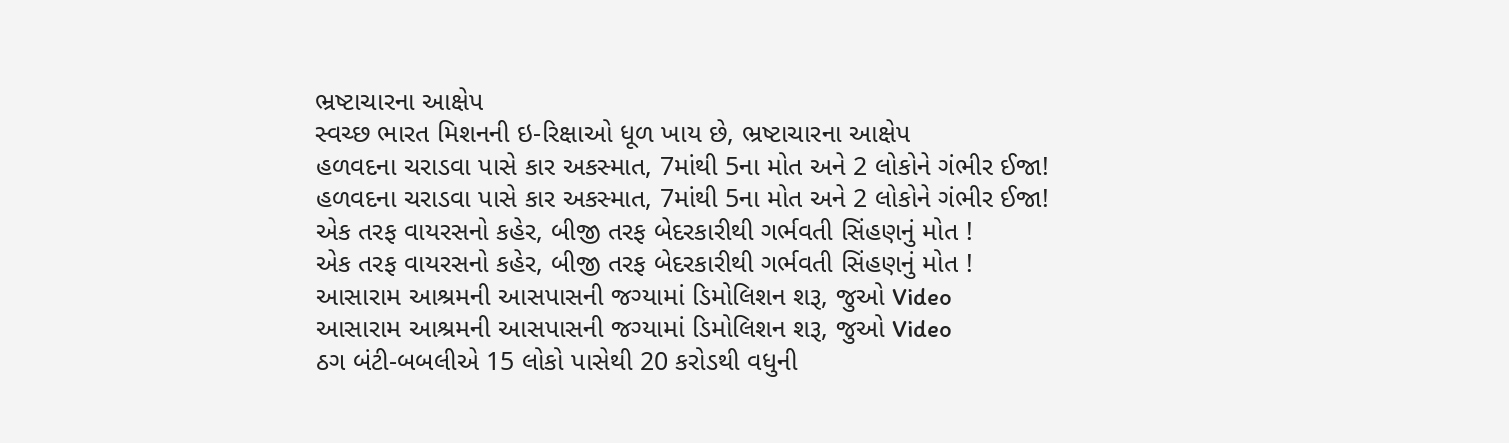ભ્રષ્ટાચારના આક્ષેપ
સ્વચ્છ ભારત મિશનની ઇ-રિક્ષાઓ ધૂળ ખાય છે, ભ્રષ્ટાચારના આક્ષેપ
હળવદના ચરાડવા પાસે કાર અકસ્માત, 7માંથી 5ના મોત અને 2 લોકોને ગંભીર ઈજા!
હળવદના ચરાડવા પાસે કાર અકસ્માત, 7માંથી 5ના મોત અને 2 લોકોને ગંભીર ઈજા!
એક તરફ વાયરસનો કહેર, બીજી તરફ બેદરકારીથી ગર્ભવતી સિંહણનું મોત !
એક તરફ વાયરસનો કહેર, બીજી તરફ બેદરકારીથી ગર્ભવતી સિંહણનું મોત !
આસારામ આશ્રમની આસપાસની જગ્યામાં ડિમોલિશન શરૂ, જુઓ Video
આસારામ આશ્રમની આસપાસની જગ્યામાં ડિમોલિશન શરૂ, જુઓ Video
ઠગ બંટી-બબલીએ 15 લોકો પાસેથી 20 કરોડથી વધુની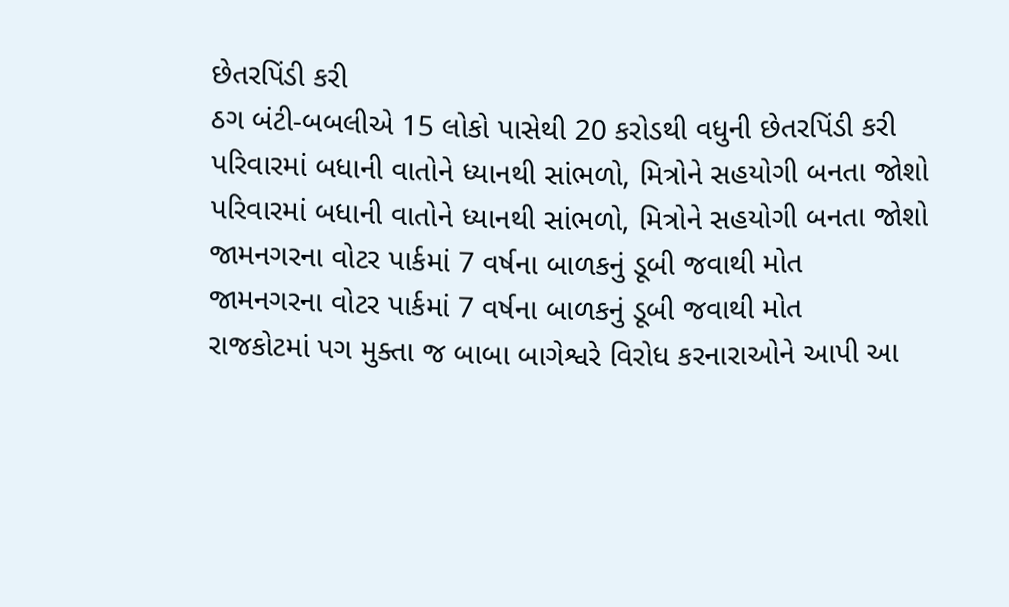છેતરપિંડી કરી
ઠગ બંટી-બબલીએ 15 લોકો પાસેથી 20 કરોડથી વધુની છેતરપિંડી કરી
પરિવારમાં બધાની વાતોને ધ્યાનથી સાંભળો, મિત્રોને સહયોગી બનતા જોશો
પરિવારમાં બધાની વાતોને ધ્યાનથી સાંભળો, મિત્રોને સહયોગી બનતા જોશો
જામનગરના વોટર પાર્કમાં 7 વર્ષના બાળકનું ડૂબી જવાથી મોત
જામનગરના વોટર પાર્કમાં 7 વર્ષના બાળકનું ડૂબી જવાથી મોત
રાજકોટમાં પગ મુક્તા જ બાબા બાગેશ્વરે વિરોધ કરનારાઓને આપી આ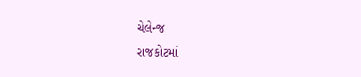ચેલેન્જ
રાજકોટમાં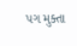પગ મુક્તા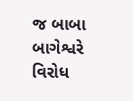જ બાબા બાગેશ્વરે વિરોધ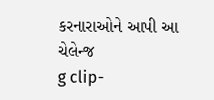કરનારાઓને આપી આ ચેલેન્જ
g clip-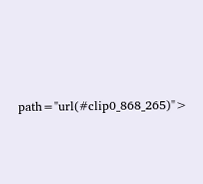path="url(#clip0_868_265)">